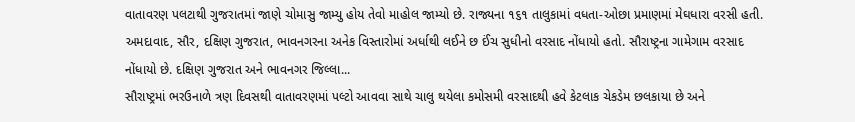વાતાવરણ પલટાથી ગુજરાતમાં જાણે ચોમાસુ જામ્યુ હોય તેવો માહોલ જામ્યો છે. રાજ્યના ૧૬૧ તાલુકામાં વધતા-ઓછા પ્રમાણમાં મેઘધારા વરસી હતી. અમદાવાદ, સૌર, દક્ષિણ ગુજરાત, ભાવનગરના અનેક વિસ્તારોમાં અર્ધાથી લઈને છ ઈંચ સુધીનો વરસાદ નોંધાયો હતો. સૌરાષ્ટ્રના ગામેગામ વરસાદ નોંધાયો છે. દક્ષિણ ગુજરાત અને ભાવનગર જિલ્લા...
સૌરાષ્ટ્રમાં ભરઉનાળે ત્રણ દિવસથી વાતાવરણમાં પલ્ટો આવવા સાથે ચાલુ થયેલા કમોસમી વરસાદથી હવે કેટલાક ચેકડેમ છલકાયા છે અને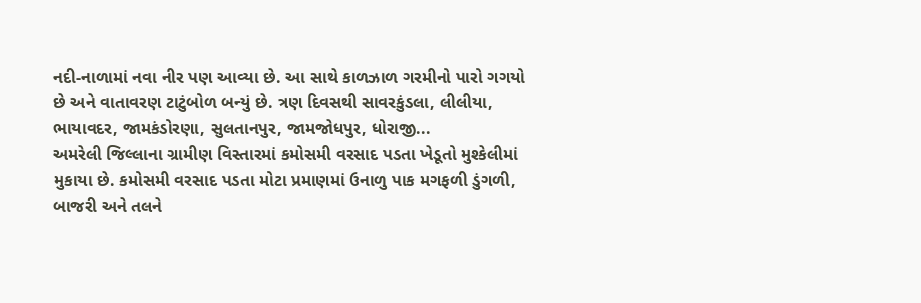નદી-નાળામાં નવા નીર પણ આવ્યા છે. આ સાથે કાળઝાળ ગરમીનો પારો ગગયો છે અને વાતાવરણ ટાટુંબોળ બન્યું છે. ત્રણ દિવસથી સાવરકુંડલા, લીલીયા, ભાયાવદર, જામકંડોરણા, સુલતાનપુર, જામજોધપુર, ધોરાજી...
અમરેલી જિલ્લાના ગ્રામીણ વિસ્તારમાં કમોસમી વરસાદ પડતા ખેડૂતો મુશ્કેલીમાં મુકાયા છે. કમોસમી વરસાદ પડતા મોટા પ્રમાણમાં ઉનાળુ પાક મગફળી ડુંગળી, બાજરી અને તલને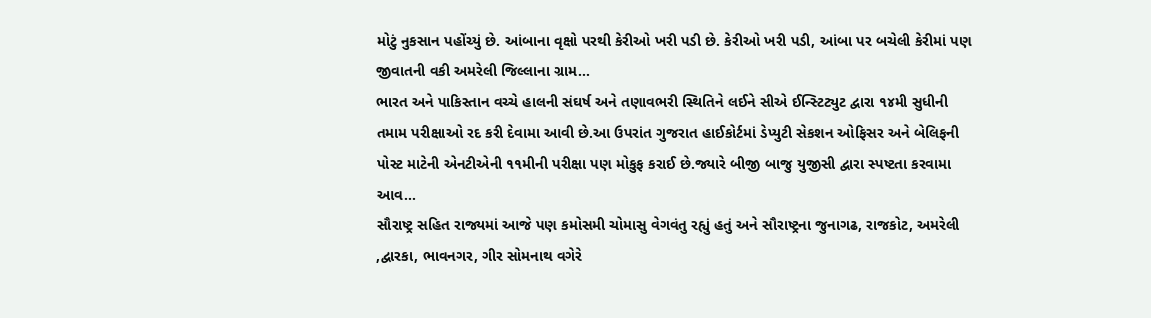મોટું નુકસાન પહોંચ્યું છે. આંબાના વૃક્ષો પરથી કેરીઓ ખરી પડી છે. કેરીઓ ખરી પડી, આંબા પર બચેલી કેરીમાં પણ જીવાતની વકી અમરેલી જિલ્લાના ગ્રામ...
ભારત અને પાકિસ્તાન વચ્ચે હાલની સંઘર્ષ અને તણાવભરી સ્થિતિને લઈને સીએ ઈન્સ્ટિટ્યુટ દ્વારા ૧૪મી સુધીની તમામ પરીક્ષાઓ રદ કરી દેવામા આવી છે.આ ઉપરાંત ગુજરાત હાઈકોર્ટમાં ડેપ્યુટી સેકશન ઓફિસર અને બેલિફની પોસ્ટ માટેની એનટીએની ૧૧મીની પરીક્ષા પણ મોકુફ કરાઈ છે.જ્યારે બીજી બાજુ યુજીસી દ્વારા સ્પષ્ટતા કરવામા આવ...
સૌરાષ્ટ્ર સહિત રાજ્યમાં આજે પણ કમોસમી ચોમાસુ વેગવંતુ રહ્યું હતું અને સૌરાષ્ટ્રના જુનાગઢ, રાજકોટ, અમરેલી ,દ્વારકા, ભાવનગર, ગીર સોમનાથ વગેરે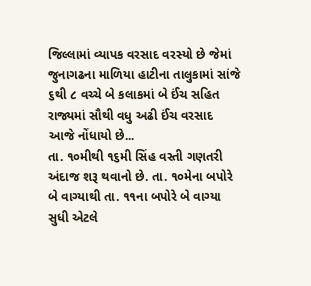જિલ્લામાં વ્યાપક વરસાદ વરસ્યો છે જેમાં જુનાગઢના માળિયા હાટીના તાલુકામાં સાંજે ૬થી ૮ વચ્ચે બે કલાકમાં બે ઈંચ સહિત રાજ્યમાં સૌથી વધુ અઢી ઈંચ વરસાદ આજે નોંધાયો છે...
તા. ૧૦મીથી ૧૬મી સિંહ વસ્તી ગણતરી અંદાજ શરૂ થવાનો છે. તા. ૧૦મેના બપોરે બે વાગ્યાથી તા. ૧૧ના બપોરે બે વાગ્યા સુધી એટલે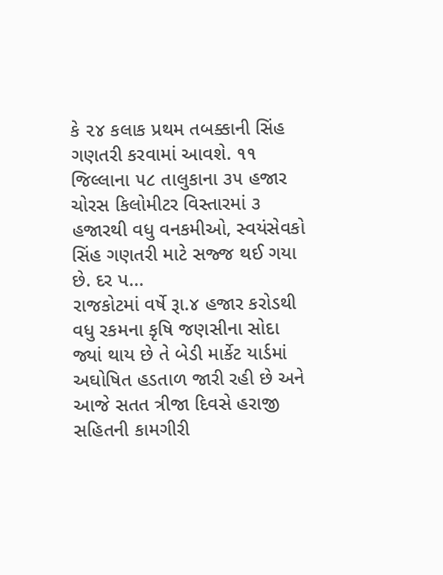કે ૨૪ કલાક પ્રથમ તબક્કાની સિંહ ગણતરી કરવામાં આવશે. ૧૧ જિલ્લાના ૫૮ તાલુકાના ૩૫ હજાર ચોરસ કિલોમીટર વિસ્તારમાં ૩ હજારથી વધુ વનકમીઓ, સ્વયંસેવકો સિંહ ગણતરી માટે સજ્જ થઈ ગયા છે. દર પ...
રાજકોટમાં વર્ષે રૂા.૪ હજાર કરોડથી વધુ રકમના કૃષિ જણસીના સોદા જ્યાં થાય છે તે બેડી માર્કેટ યાર્ડમાં અઘોષિત હડતાળ જારી રહી છે અને આજે સતત ત્રીજા દિવસે હરાજી સહિતની કામગીરી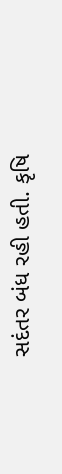સદંતર બંધ રહી હતી. કૃષિ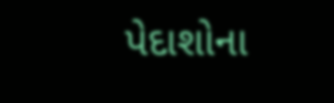પેદાશોના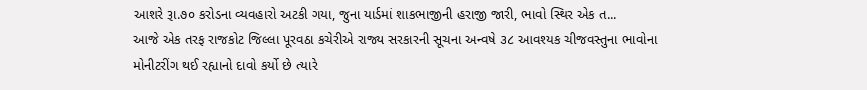આશરે રૂા.૭૦ કરોડના વ્યવહારો અટકી ગયા, જુના યાર્ડમાં શાકભાજીની હરાજી જારી, ભાવો સ્થિર એક ત...
આજે એક તરફ રાજકોટ જિલ્લા પૂરવઠા કચેરીએ રાજ્ય સરકારની સૂચના અન્વષે ૩૮ આવશ્યક ચીજવસ્તુના ભાવોના મોનીટરીંગ થઈ રહ્યાનો દાવો કર્યો છે ત્યારે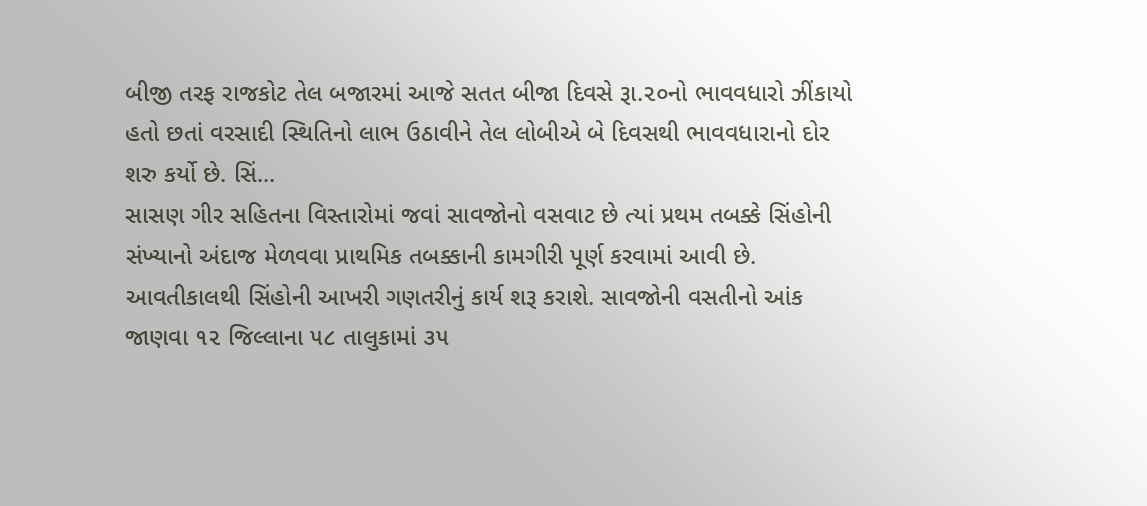બીજી તરફ રાજકોટ તેલ બજારમાં આજે સતત બીજા દિવસે રૂા.૨૦નો ભાવવધારો ઝીંકાયો હતો છતાં વરસાદી સ્થિતિનો લાભ ઉઠાવીને તેલ લોબીએ બે દિવસથી ભાવવધારાનો દોર શરુ કર્યો છે. સિં...
સાસણ ગીર સહિતના વિસ્તારોમાં જવાં સાવજોનો વસવાટ છે ત્યાં પ્રથમ તબક્કે સિંહોની સંખ્યાનો અંદાજ મેળવવા પ્રાથમિક તબક્કાની કામગીરી પૂર્ણ કરવામાં આવી છે. આવતીકાલથી સિંહોની આખરી ગણતરીનું કાર્ય શરૂ કરાશે. સાવજોની વસતીનો આંક જાણવા ૧૨ જિલ્લાના ૫૮ તાલુકામાં ૩૫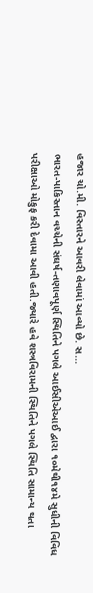હજાર ચો.મી. વિસ્તારને આવરી લેવામાં આવ્યો છે. સ...
ભારત-પાકિસ્તાન વચ્ચેની સંઘર્ષ-તણાવપૂર્ણ સ્થિતિને પગલે આઈસીએઆઈ દ્વારા ૧૦મેથી૧૪મે સુધીની વિવિધ પરીક્ષાઓ મોકુફ કરી દેવામા આવી હતી.જ્યારે હવે શસ્ત્રવિરામની સ્થિતિને પગલે સ્થિતિ સામાન્ય થતા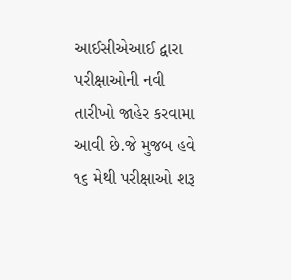આઈસીએઆઈ દ્વારા પરીક્ષાઓની નવી તારીખો જાહેર કરવામા આવી છે.જે મુજબ હવે ૧૬ મેથી પરીક્ષાઓ શરૂ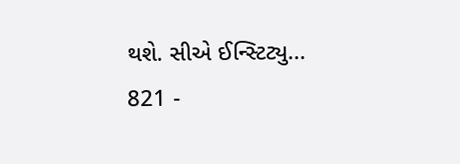થશે. સીએ ઈન્સ્ટિટ્યુ...
821 -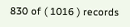830 of ( 1016 ) records